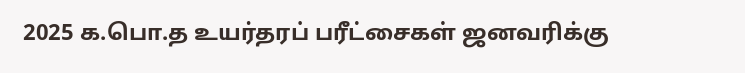2025 க.பொ.த உயர்தரப் பரீட்சைகள் ஜனவரிக்கு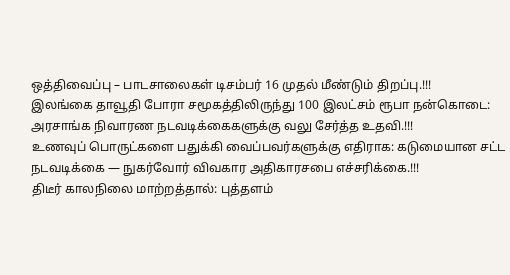ஒத்திவைப்பு – பாடசாலைகள் டிசம்பர் 16 முதல் மீண்டும் திறப்பு.!!!
இலங்கை தாவூதி போரா சமூகத்திலிருந்து 100 இலட்சம் ரூபா நன்கொடை: அரசாங்க நிவாரண நடவடிக்கைகளுக்கு வலு சேர்த்த உதவி.!!!
உணவுப் பொருட்களை பதுக்கி வைப்பவர்களுக்கு எதிராக: கடுமையான சட்ட நடவடிக்கை — நுகர்வோர் விவகார அதிகாரசபை எச்சரிக்கை.!!!
திடீர் காலநிலை மாற்றத்தால்: புத்தளம்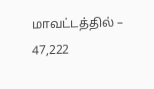மாவட்டத்தில் – 47,222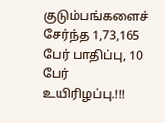குடும்பங்களைச் சேர்ந்த 1,73,165 பேர் பாதிப்பு, 10 பேர் உயிரிழப்பு.!!!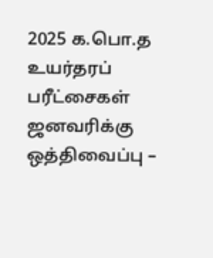2025 க.பொ.த உயர்தரப் பரீட்சைகள் ஜனவரிக்கு ஒத்திவைப்பு –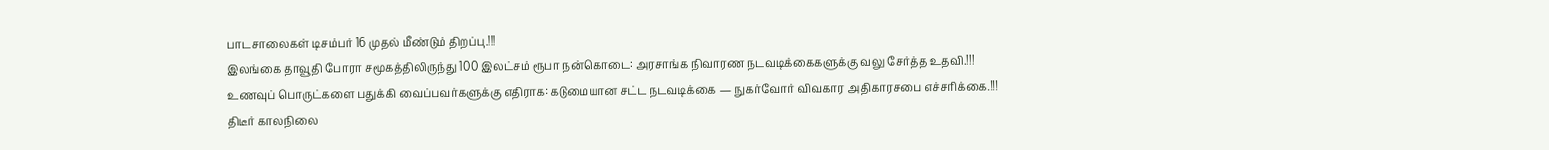பாடசாலைகள் டிசம்பர் 16 முதல் மீண்டும் திறப்பு.!!!
இலங்கை தாவூதி போரா சமூகத்திலிருந்து 100 இலட்சம் ரூபா நன்கொடை: அரசாங்க நிவாரண நடவடிக்கைகளுக்கு வலு சேர்த்த உதவி.!!!
உணவுப் பொருட்களை பதுக்கி வைப்பவர்களுக்கு எதிராக: கடுமையான சட்ட நடவடிக்கை — நுகர்வோர் விவகார அதிகாரசபை எச்சரிக்கை.!!!
திடீர் காலநிலை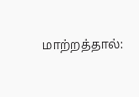மாற்றத்தால்: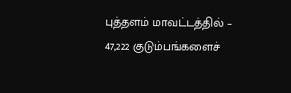புத்தளம் மாவட்டத்தில் – 47,222 குடும்பங்களைச்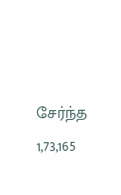சேர்ந்த 1,73,165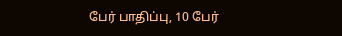பேர் பாதிப்பு, 10 பேர்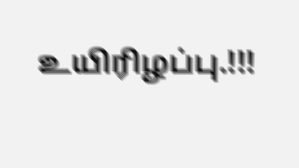உயிரிழப்பு.!!!